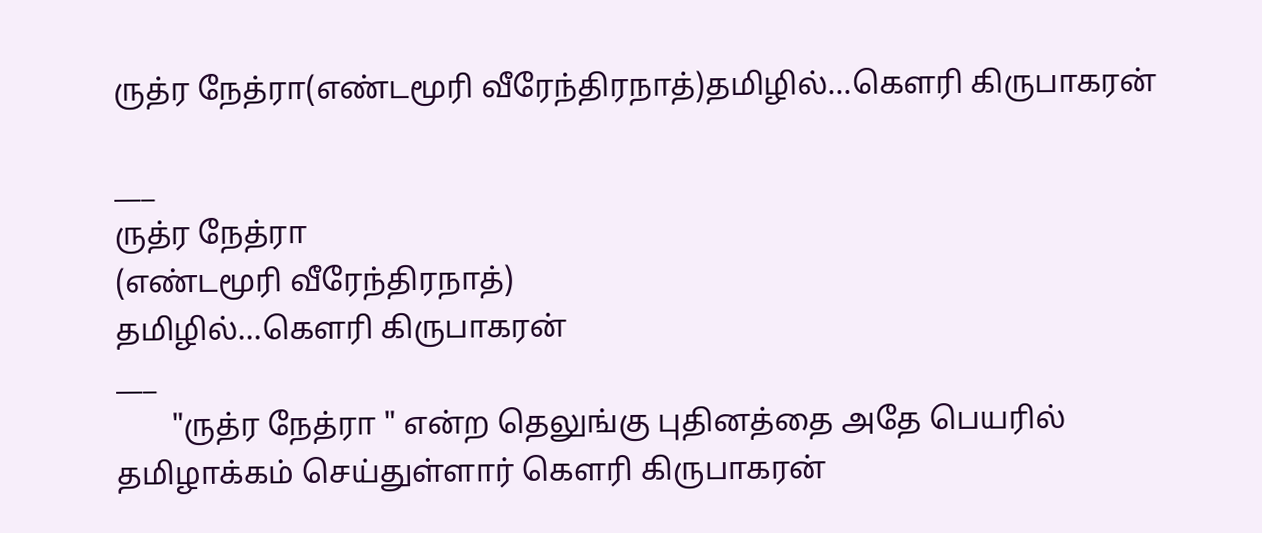ருத்ர நேத்ரா(எண்டமூரி வீரேந்திரநாத்)தமிழில்...கௌரி கிருபாகரன்

___
ருத்ர நேத்ரா
(எண்டமூரி வீரேந்திரநாத்)
தமிழில்...கௌரி கிருபாகரன்
___
       "ருத்ர நேத்ரா " என்ற தெலுங்கு புதினத்தை அதே பெயரில் தமிழாக்கம் செய்துள்ளார் கௌரி கிருபாகரன்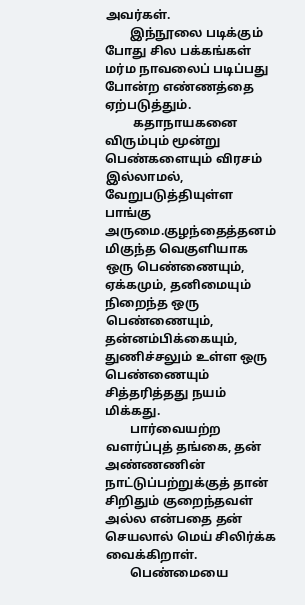அவர்கள்.
        இந்நூலை படிக்கும் போது சில பக்கங்கள் மர்ம நாவலைப் படிப்பது போன்ற எண்ணத்தை ஏற்படுத்தும்.
         கதாநாயகனை விரும்பும் மூன்று பெண்களையும் விரசம் இல்லாமல், வேறுபடுத்தியுள்ள பாங்கு அருமை.குழந்தைத்தனம் மிகுந்த வெகுளியாக ஒரு பெண்ணையும், ஏக்கமும், தனிமையும் நிறைந்த ஒரு பெண்ணையும், தன்னம்பிக்கையும், துணிச்சலும் உள்ள ஒரு பெண்ணையும் சித்தரித்தது நயம் மிக்கது.
        பார்வையற்ற வளர்ப்புத் தங்கை, தன் அண்ணணின் நாட்டுப்பற்றுக்குத் தான் சிறிதும் குறைந்தவள் அல்ல என்பதை தன் செயலால் மெய் சிலிர்க்க வைக்கிறாள்.
        பெண்மையை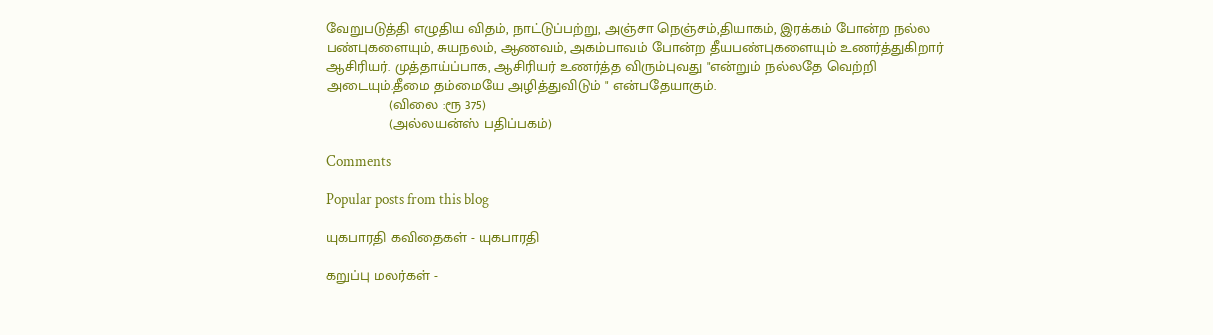வேறுபடுத்தி எழுதிய விதம், நாட்டுப்பற்று, அஞ்சா நெஞ்சம்,தியாகம், இரக்கம் போன்ற நல்ல பண்புகளையும், சுயநலம், ஆணவம், அகம்பாவம் போன்ற தீயபண்புகளையும் உணர்த்துகிறார் ஆசிரியர். முத்தாய்ப்பாக, ஆசிரியர் உணர்த்த விரும்புவது "என்றும் நல்லதே வெற்றி அடையும்.தீமை தம்மையே அழித்துவிடும் " என்பதேயாகும்.
               (விலை :ரூ 375)
               (அல்லயன்ஸ் பதிப்பகம்)

Comments

Popular posts from this blog

யுகபாரதி கவிதைகள் - யுகபாரதி

கறுப்பு மலர்கள் -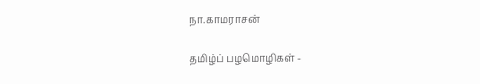நா.காமராசன்

தமிழ்ப் பழமொழிகள் -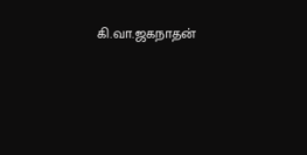கி.வா.ஜகநாதன்